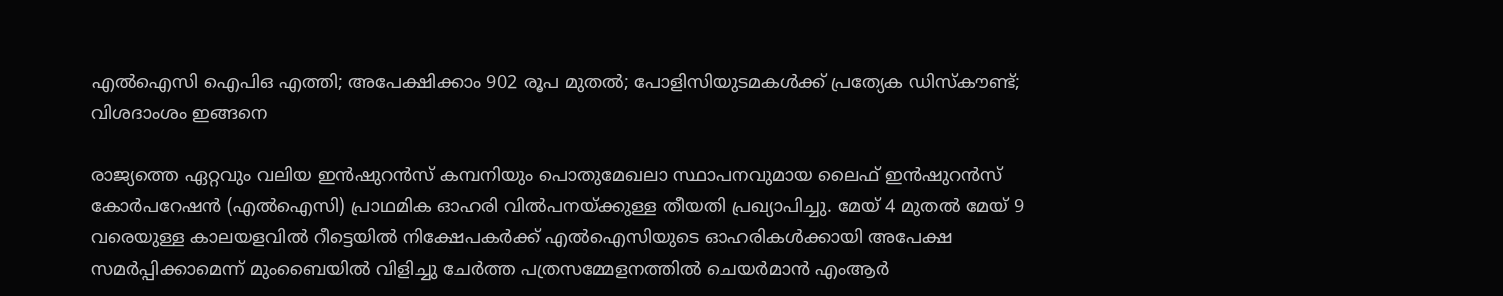എല്‍ഐസി ഐപിഒ എത്തി; അപേക്ഷിക്കാം 902 രൂപ മുതല്‍; പോളിസിയുടമകള്‍ക്ക് പ്രത്യേക ഡിസ്‌കൗണ്ട്; വിശദാംശം ഇങ്ങനെ

രാജ്യത്തെ ഏറ്റവും വലിയ ഇന്‍ഷുറന്‍സ് കമ്പനിയും പൊതുമേഖലാ സ്ഥാപനവുമായ ലൈഫ് ഇന്‍ഷുറന്‍സ് കോര്‍പറേഷന്‍ (എല്‍ഐസി) പ്രാഥമിക ഓഹരി വില്‍പനയ്ക്കുള്ള തീയതി പ്രഖ്യാപിച്ചു. മേയ് 4 മുതല്‍ മേയ് 9 വരെയുള്ള കാലയളവില്‍ റീട്ടെയില്‍ നിക്ഷേപകര്‍ക്ക് എല്‍ഐസിയുടെ ഓഹരികള്‍ക്കായി അപേക്ഷ സമര്‍പ്പിക്കാമെന്ന് മുംബൈയില്‍ വിളിച്ചു ചേര്‍ത്ത പത്രസമ്മേളനത്തില്‍ ചെയര്‍മാന്‍ എംആര്‍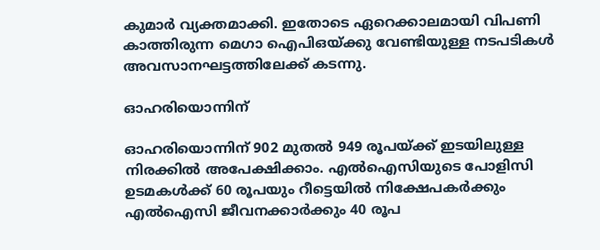കുമാര്‍ വ്യക്തമാക്കി. ഇതോടെ ഏറെക്കാലമായി വിപണി കാത്തിരുന്ന മെഗാ ഐപിഒയ്ക്കു വേണ്ടിയുള്ള നടപടികള്‍ അവസാനഘട്ടത്തിലേക്ക് കടന്നു.

ഓഹരിയൊന്നിന്

ഓഹരിയൊന്നിന് 902 മുതല്‍ 949 രൂപയ്ക്ക് ഇടയിലുള്ള നിരക്കില്‍ അപേക്ഷിക്കാം. എല്‍ഐസിയുടെ പോളിസി ഉടമകള്‍ക്ക് 60 രൂപയും റീട്ടെയില്‍ നിക്ഷേപകര്‍ക്കും എല്‍ഐസി ജീവനക്കാര്‍ക്കും 40 രൂപ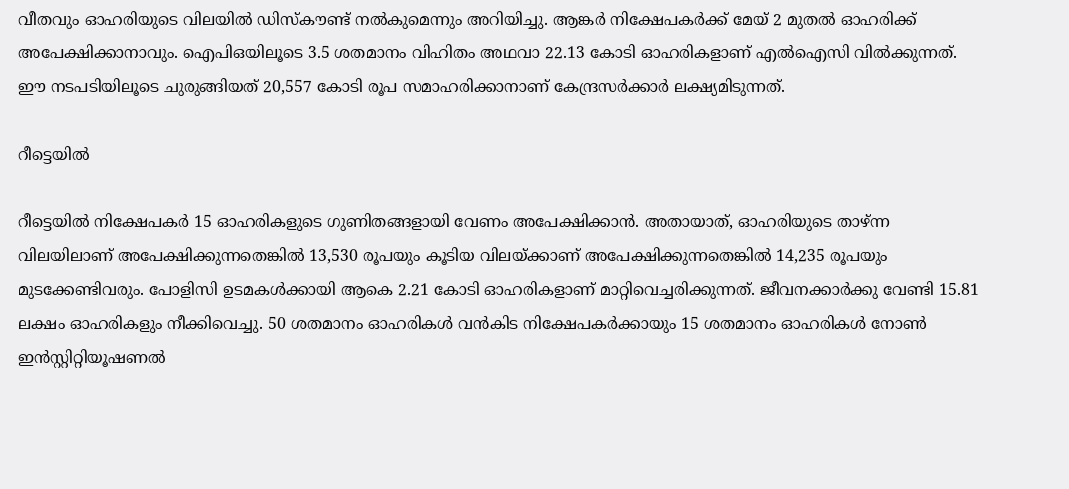വീതവും ഓഹരിയുടെ വിലയില്‍ ഡിസ്‌കൗണ്ട് നല്‍കുമെന്നും അറിയിച്ചു. ആങ്കര്‍ നിക്ഷേപകര്‍ക്ക് മേയ് 2 മുതല്‍ ഓഹരിക്ക് അപേക്ഷിക്കാനാവും. ഐപിഒയിലൂടെ 3.5 ശതമാനം വിഹിതം അഥവാ 22.13 കോടി ഓഹരികളാണ് എല്‍ഐസി വില്‍ക്കുന്നത്. ഈ നടപടിയിലൂടെ ചുരുങ്ങിയത് 20,557 കോടി രൂപ സമാഹരിക്കാനാണ് കേന്ദ്രസര്‍ക്കാര്‍ ലക്ഷ്യമിടുന്നത്.

റീട്ടെയില്‍

റീട്ടെയില്‍ നിക്ഷേപകര്‍ 15 ഓഹരികളുടെ ഗുണിതങ്ങളായി വേണം അപേക്ഷിക്കാന്‍. അതായാത്, ഓഹരിയുടെ താഴ്ന്ന വിലയിലാണ് അപേക്ഷിക്കുന്നതെങ്കില്‍ 13,530 രൂപയും കൂടിയ വിലയ്ക്കാണ് അപേക്ഷിക്കുന്നതെങ്കില്‍ 14,235 രൂപയും മുടക്കേണ്ടിവരും. പോളിസി ഉടമകള്‍ക്കായി ആകെ 2.21 കോടി ഓഹരികളാണ് മാറ്റിവെച്ചരിക്കുന്നത്. ജീവനക്കാര്‍ക്കു വേണ്ടി 15.81 ലക്ഷം ഓഹരികളും നീക്കിവെച്ചു. 50 ശതമാനം ഓഹരികള്‍ വന്‍കിട നിക്ഷേപകര്‍ക്കായും 15 ശതമാനം ഓഹരികള്‍ നോണ്‍ ഇന്‍സ്റ്റിറ്റിയൂഷണല്‍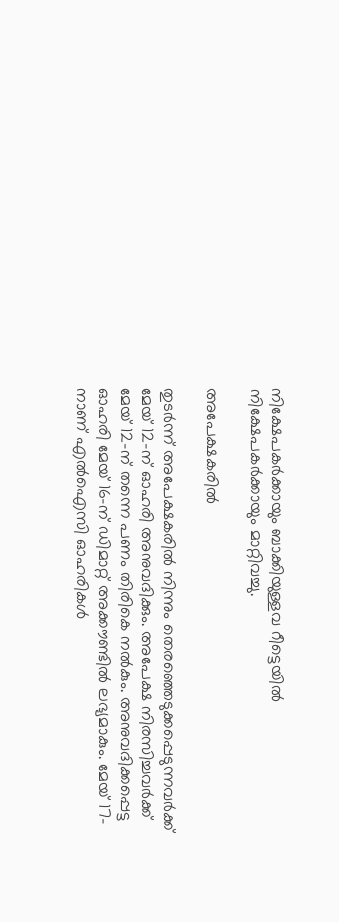നിക്ഷേപകര്‍ക്കായും ബാക്കിയുള്ളവ റീട്ടെയില്‍ നിക്ഷേപകര്‍ക്കായും മാറ്റിവച്ചു.

അപേക്ഷകരില്‍

തുടര്‍ന്ന് അപേക്ഷകരില്‍ നിന്നും തെരഞ്ഞെടുക്കപ്പെടുന്നവര്‍ക്ക് മേയ് 12-ന് ഓഹരി അനുവദിക്കും. അപേക്ഷ നിരസിച്ചവര്‍ക്ക് മേയ് 12-ന് തന്നെ പണം തിരികെ നല്‍കും. അനുവദിക്കപ്പെട്ട ഓഹരി മേയ് 16-ന് ഡിമാറ്റ് അക്കൗണ്ടില്‍ ലഭ്യമാകും. മേയ് 17-നാണ് എല്‍ഐസി ഓഹരികള്‍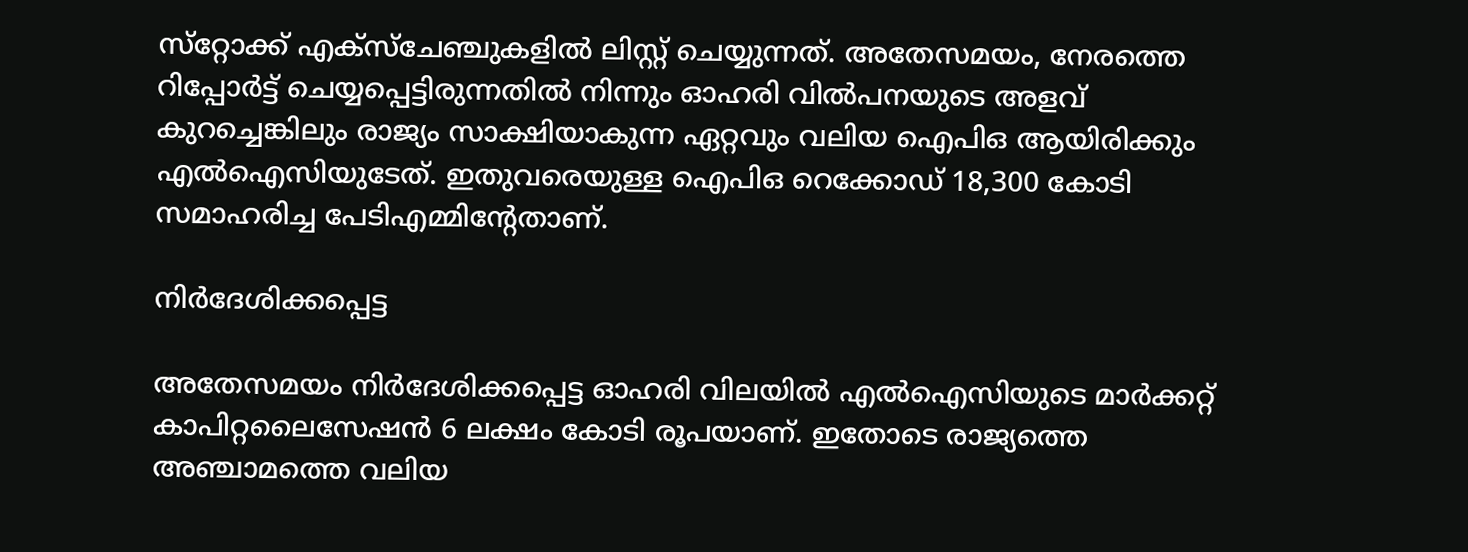സ്‌റ്റോക്ക് എക്‌സ്‌ചേഞ്ചുകളില്‍ ലിസ്റ്റ് ചെയ്യുന്നത്. അതേസമയം, നേരത്തെ റിപ്പോര്‍ട്ട് ചെയ്യപ്പെട്ടിരുന്നതില്‍ നിന്നും ഓഹരി വില്‍പനയുടെ അളവ് കുറച്ചെങ്കിലും രാജ്യം സാക്ഷിയാകുന്ന ഏറ്റവും വലിയ ഐപിഒ ആയിരിക്കും എല്‍ഐസിയുടേത്. ഇതുവരെയുള്ള ഐപിഒ റെക്കോഡ് 18,300 കോടി സമാഹരിച്ച പേടിഎമ്മിന്റേതാണ്.

നിര്‍ദേശിക്കപ്പെട്ട

അതേസമയം നിര്‍ദേശിക്കപ്പെട്ട ഓഹരി വിലയില്‍ എല്‍ഐസിയുടെ മാര്‍ക്കറ്റ് കാപിറ്റലൈസേഷന്‍ 6 ലക്ഷം കോടി രൂപയാണ്. ഇതോടെ രാജ്യത്തെ അഞ്ചാമത്തെ വലിയ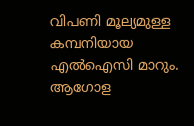വിപണി മൂല്യമുള്ള കമ്പനിയായ എല്‍ഐസി മാറും. ആഗോള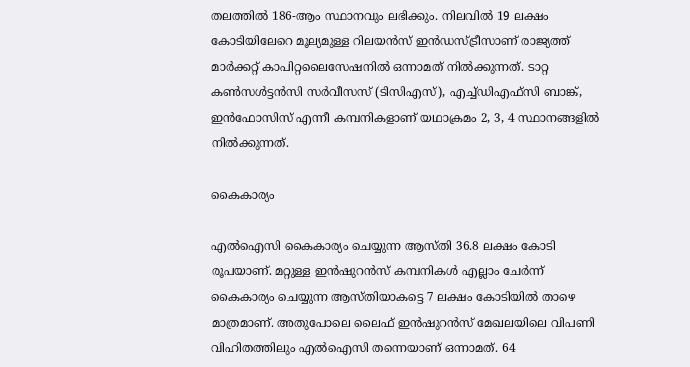തലത്തില്‍ 186-ആം സ്ഥാനവും ലഭിക്കും. നിലവില്‍ 19 ലക്ഷം കോടിയിലേറെ മൂല്യമുള്ള റിലയന്‍സ് ഇന്‍ഡസ്ട്രീസാണ് രാജ്യത്ത് മാര്‍ക്കറ്റ് കാപിറ്റലൈസേഷനില്‍ ഒന്നാമത് നില്‍ക്കുന്നത്. ടാറ്റ കണ്‍സള്‍ട്ടന്‍സി സര്‍വീസസ് (ടിസിഎസ്), എച്ച്ഡിഎഫ്‌സി ബാങ്ക്, ഇന്‍ഫോസിസ് എന്നീ കമ്പനികളാണ് യഥാക്രമം 2, 3, 4 സ്ഥാനങ്ങളിൽ നില്‍ക്കുന്നത്.

കൈകാര്യം

എല്‍ഐസി കൈകാര്യം ചെയ്യുന്ന ആസ്തി 36.8 ലക്ഷം കോടി രൂപയാണ്. മറ്റുള്ള ഇന്‍ഷുറന്‍സ് കമ്പനികള്‍ എല്ലാം ചേര്‍ന്ന് കൈകാര്യം ചെയ്യുന്ന ആസ്തിയാകട്ടെ 7 ലക്ഷം കോടിയില്‍ താഴെ മാത്രമാണ്. അതുപോലെ ലൈഫ് ഇന്‍ഷുറന്‍സ് മേഖലയിലെ വിപണി വിഹിതത്തിലും എല്‍ഐസി തന്നെയാണ് ഒന്നാമത്. 64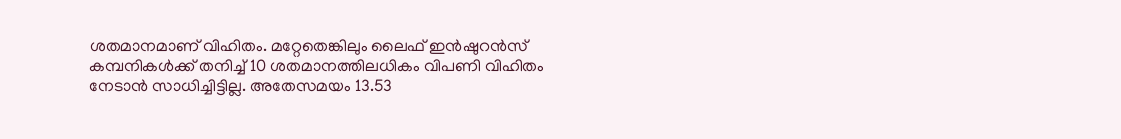ശതമാനമാണ് വിഹിതം. മറ്റേതെങ്കിലും ലൈഫ് ഇന്‍ഷുറന്‍സ് കമ്പനികള്‍ക്ക് തനിച്ച് 10 ശതമാനത്തിലധികം വിപണി വിഹിതം നേടാന്‍ സാധിച്ചിട്ടില്ല. അതേസമയം 13.53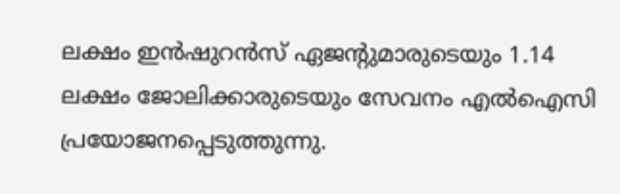ലക്ഷം ഇന്‍ഷുറന്‍സ് ഏജന്റുമാരുടെയും 1.14 ലക്ഷം ജോലിക്കാരുടെയും സേവനം എല്‍ഐസി പ്രയോജനപ്പെടുത്തുന്നു.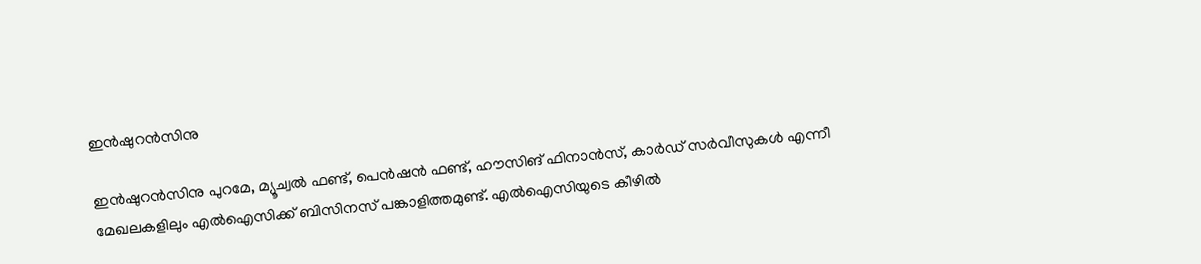ഇന്‍ഷുറന്‍സിനു

ഇന്‍ഷുറന്‍സിനു പുറമേ, മ്യൂച്വല്‍ ഫണ്ട്, പെന്‍ഷന്‍ ഫണ്ട്, ഹൗസിങ് ഫിനാന്‍സ്, കാര്‍ഡ് സര്‍വീസുകള്‍ എന്നീ മേഖലകളിലും എല്‍ഐസിക്ക് ബിസിനസ് പങ്കാളിത്തമുണ്ട്. എല്‍ഐസിയുടെ കീഴില്‍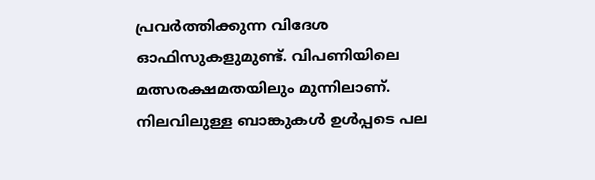പ്രവര്‍ത്തിക്കുന്ന വിദേശ ഓഫിസുകളുമുണ്ട്. വിപണിയിലെ മത്സരക്ഷമതയിലും മുന്നിലാണ്. നിലവിലുള്ള ബാങ്കുകള്‍ ഉള്‍പ്പടെ പല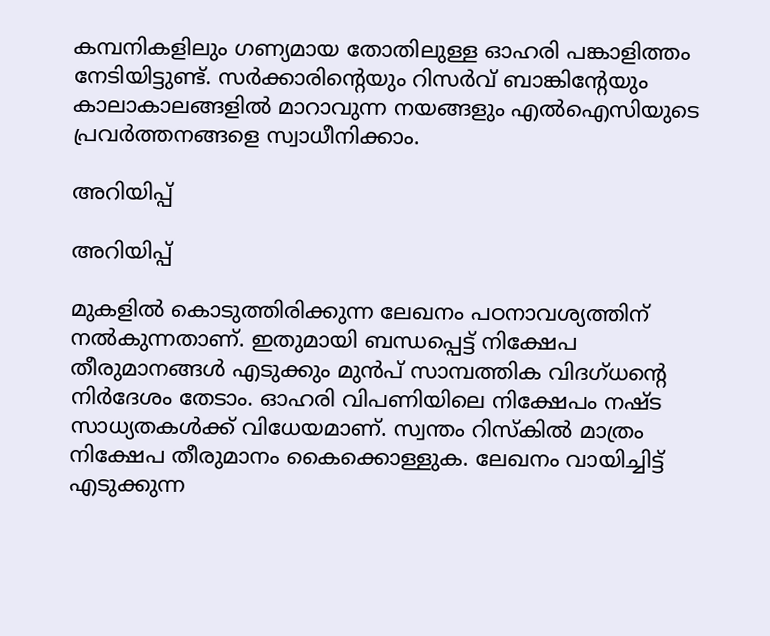കമ്പനികളിലും ഗണ്യമായ തോതിലുള്ള ഓഹരി പങ്കാളിത്തം നേടിയിട്ടുണ്ട്. സര്‍ക്കാരിന്റെയും റിസര്‍വ് ബാങ്കിന്റേയും കാലാകാലങ്ങളില്‍ മാറാവുന്ന നയങ്ങളും എല്‍ഐസിയുടെ പ്രവര്‍ത്തനങ്ങളെ സ്വാധീനിക്കാം.

അറിയിപ്പ്

അറിയിപ്പ്

മുകളില്‍ കൊടുത്തിരിക്കുന്ന ലേഖനം പഠനാവശ്യത്തിന് നല്‍കുന്നതാണ്. ഇതുമായി ബന്ധപ്പെട്ട് നിക്ഷേപ തീരുമാനങ്ങള്‍ എടുക്കും മുന്‍പ് സാമ്പത്തിക വിദഗ്ധന്റെ നിര്‍ദേശം തേടാം. ഓഹരി വിപണിയിലെ നിക്ഷേപം നഷ്ട സാധ്യതകള്‍ക്ക് വിധേയമാണ്. സ്വന്തം റിസ്‌കില്‍ മാത്രം നിക്ഷേപ തീരുമാനം കൈക്കൊള്ളുക. ലേഖനം വായിച്ചിട്ട് എടുക്കുന്ന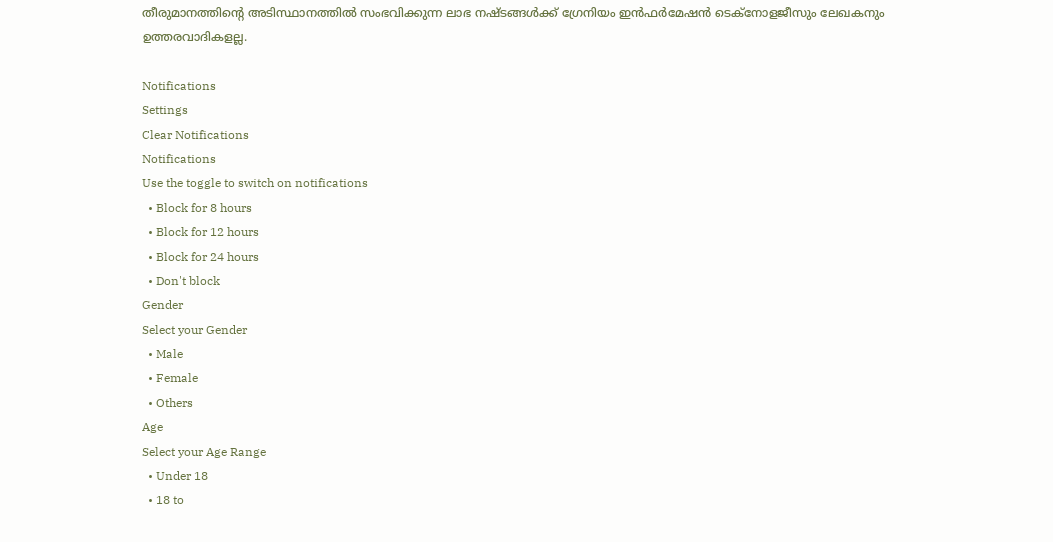തീരുമാനത്തിന്റെ അടിസ്ഥാനത്തില്‍ സംഭവിക്കുന്ന ലാഭ നഷ്ടങ്ങള്‍ക്ക് ഗ്രേനിയം ഇന്‍ഫര്‍മേഷന്‍ ടെക്‌നോളജീസും ലേഖകനും ഉത്തരവാദികളല്ല.

Notifications
Settings
Clear Notifications
Notifications
Use the toggle to switch on notifications
  • Block for 8 hours
  • Block for 12 hours
  • Block for 24 hours
  • Don't block
Gender
Select your Gender
  • Male
  • Female
  • Others
Age
Select your Age Range
  • Under 18
  • 18 to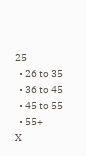25
  • 26 to 35
  • 36 to 45
  • 45 to 55
  • 55+
X